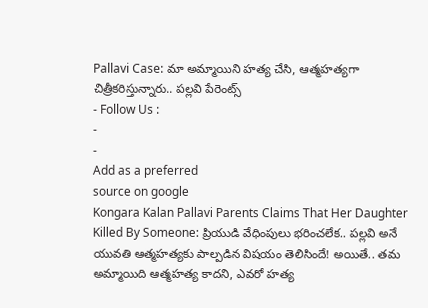Pallavi Case: మా అమ్మాయిని హత్య చేసి, ఆత్మహత్యగా చిత్రీకరిస్తున్నారు.. పల్లవి పేరెంట్స్
- Follow Us :
-
-
Add as a preferred
source on google
Kongara Kalan Pallavi Parents Claims That Her Daughter Killed By Someone: ప్రియుడి వేధింపులు భరించలేక.. పల్లవి అనే యువతి ఆత్మహత్యకు పాల్పడిన విషయం తెలిసిందే! అయితే.. తమ అమ్మాయిది ఆత్మహత్య కాదని, ఎవరో హత్య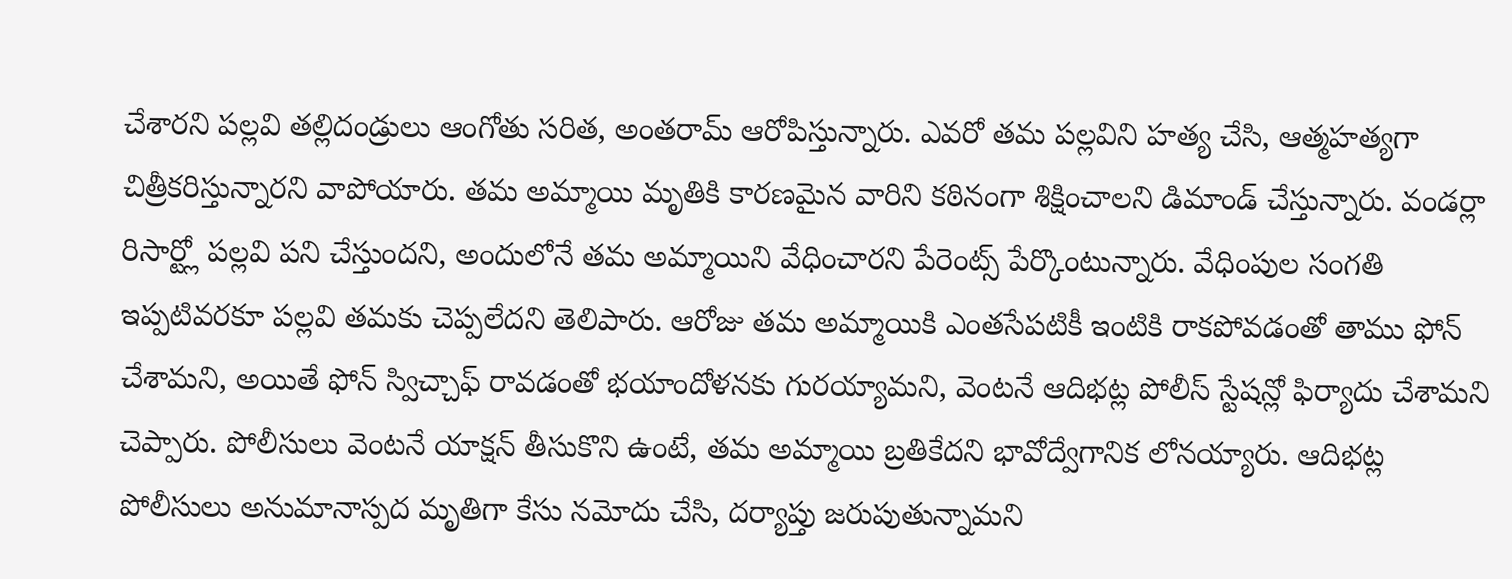చేశారని పల్లవి తల్లిదండ్రులు ఆంగోతు సరిత, అంతరామ్ ఆరోపిస్తున్నారు. ఎవరో తమ పల్లవిని హత్య చేసి, ఆత్మహత్యగా చిత్రీకరిస్తున్నారని వాపోయారు. తమ అమ్మాయి మృతికి కారణమైన వారిని కఠినంగా శిక్షించాలని డిమాండ్ చేస్తున్నారు. వండర్లా రిసార్ట్లో పల్లవి పని చేస్తుందని, అందులోనే తమ అమ్మాయిని వేధించారని పేరెంట్స్ పేర్కొంటున్నారు. వేధింపుల సంగతి ఇప్పటివరకూ పల్లవి తమకు చెప్పలేదని తెలిపారు. ఆరోజు తమ అమ్మాయికి ఎంతసేపటికీ ఇంటికి రాకపోవడంతో తాము ఫోన్ చేశామని, అయితే ఫోన్ స్విచ్చాఫ్ రావడంతో భయాందోళనకు గురయ్యామని, వెంటనే ఆదిభట్ల పోలీస్ స్టేషన్లో ఫిర్యాదు చేశామని చెప్పారు. పోలీసులు వెంటనే యాక్షన్ తీసుకొని ఉంటే, తమ అమ్మాయి బ్రతికేదని భావోద్వేగానిక లోనయ్యారు. ఆదిభట్ల పోలీసులు అనుమానాస్పద మృతిగా కేసు నమోదు చేసి, దర్యాప్తు జరుపుతున్నామని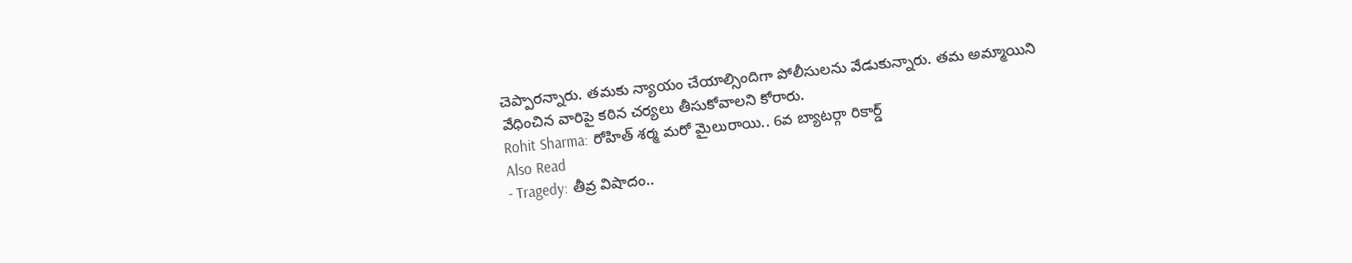చెప్పారన్నారు. తమకు న్యాయం చేయాల్సిందిగా పోలీసులను వేడుకున్నారు. తమ అమ్మాయిని వేధించిన వారిపై కఠిన చర్యలు తీసుకోవాలని కోరారు.
Rohit Sharma: రోహిత్ శర్మ మరో మైలురాయి.. 6వ బ్యాటర్గా రికార్డ్
Also Read
- Tragedy: తీవ్ర విషాదం..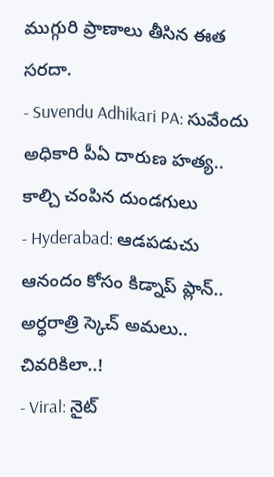ముగ్గురి ప్రాణాలు తీసిన ఈత సరదా.
- Suvendu Adhikari PA: సువేందు అధికారి పీఏ దారుణ హత్య.. కాల్చి చంపిన దుండగులు
- Hyderabad: ఆడపడుచు ఆనందం కోసం కిడ్నాప్ ప్లాన్.. అర్ధరాత్రి స్కెచ్ అమలు.. చివరికిలా..!
- Viral: నైట్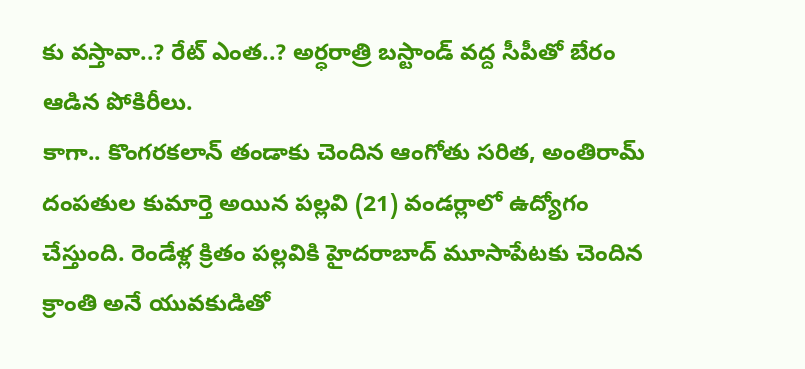కు వస్తావా..? రేట్ ఎంత..? అర్ధరాత్రి బస్టాండ్ వద్ద సీపీతో బేరం ఆడిన పోకిరీలు.
కాగా.. కొంగరకలాన్ తండాకు చెందిన ఆంగోతు సరిత, అంతిరామ్ దంపతుల కుమార్తె అయిన పల్లవి (21) వండర్లాలో ఉద్యోగం చేస్తుంది. రెండేళ్ల క్రితం పల్లవికి హైదరాబాద్ మూసాపేటకు చెందిన క్రాంతి అనే యువకుడితో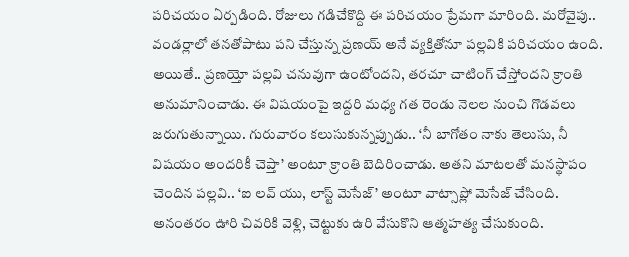పరిచయం ఏర్పడింది. రోజులు గడిచేకొద్ది ఈ పరిచయం ప్రేమగా మారింది. మరోవైపు.. వండర్లాలో తనతోపాటు పని చేస్తున్న ప్రణయ్ అనే వ్యక్తితోనూ పల్లవికి పరిచయం ఉంది. అయితే.. ప్రణయ్తో పల్లవి చనువుగా ఉంటోందని, తరచూ చాటింగ్ చేస్తోందని క్రాంతి అనుమానించాడు. ఈ విషయంపై ఇద్దరి మధ్య గత రెండు నెలల నుంచి గొడవలు జరుగుతున్నాయి. గురువారం కలుసుకున్నప్పుడు.. ‘నీ బాగోతం నాకు తెలుసు, నీ విషయం అందరికీ చెప్తా’ అంటూ క్రాంతి బెదిరించాడు. అతని మాటలతో మనస్థాపం చెందిన పల్లవి.. ‘ఐ లవ్ యు, లాస్ట్ మెసేజ్’ అంటూ వాట్సాప్లో మెసేజ్ చేసింది. అనంతరం ఊరి చివరికి వెళ్లి, చెట్టుకు ఉరి వేసుకొని ఆత్మహత్య చేసుకుంది.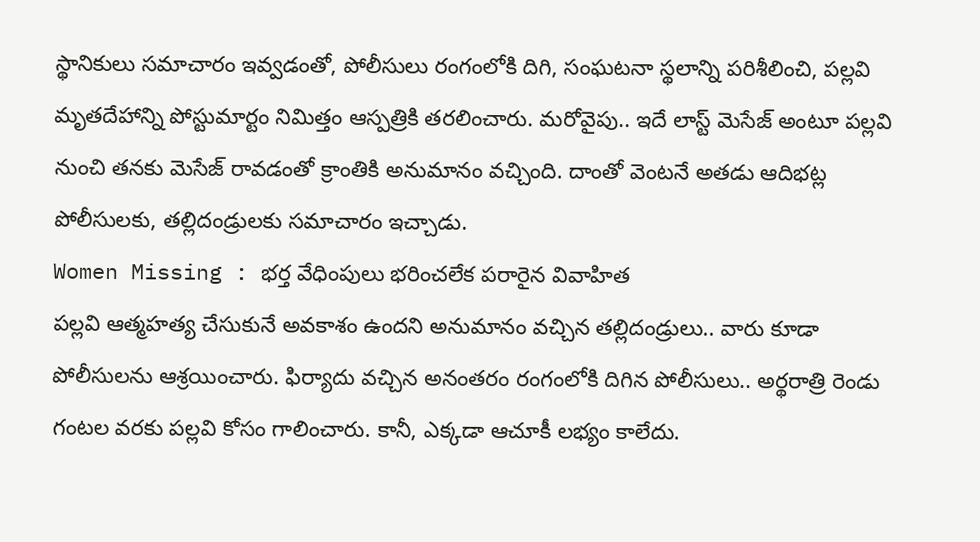స్థానికులు సమాచారం ఇవ్వడంతో, పోలీసులు రంగంలోకి దిగి, సంఘటనా స్థలాన్ని పరిశీలించి, పల్లవి మృతదేహాన్ని పోస్టుమార్టం నిమిత్తం ఆస్పత్రికి తరలించారు. మరోవైపు.. ఇదే లాస్ట్ మెసేజ్ అంటూ పల్లవి నుంచి తనకు మెసేజ్ రావడంతో క్రాంతికి అనుమానం వచ్చింది. దాంతో వెంటనే అతడు ఆదిభట్ల పోలీసులకు, తల్లిదండ్రులకు సమాచారం ఇచ్చాడు.
Women Missing : భర్త వేధింపులు భరించలేక పరారైన వివాహిత
పల్లవి ఆత్మహత్య చేసుకునే అవకాశం ఉందని అనుమానం వచ్చిన తల్లిదండ్రులు.. వారు కూడా పోలీసులను ఆశ్రయించారు. ఫిర్యాదు వచ్చిన అనంతరం రంగంలోకి దిగిన పోలీసులు.. అర్థరాత్రి రెండు గంటల వరకు పల్లవి కోసం గాలించారు. కానీ, ఎక్కడా ఆచూకీ లభ్యం కాలేదు.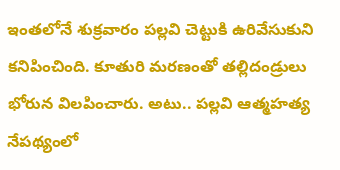ఇంతలోనే శుక్రవారం పల్లవి చెట్టుకి ఉరివేసుకుని కనిపించింది. కూతురి మరణంతో తల్లిదండ్రులు భోరున విలపించారు. అటు.. పల్లవి ఆత్మహత్య నేపథ్యంలో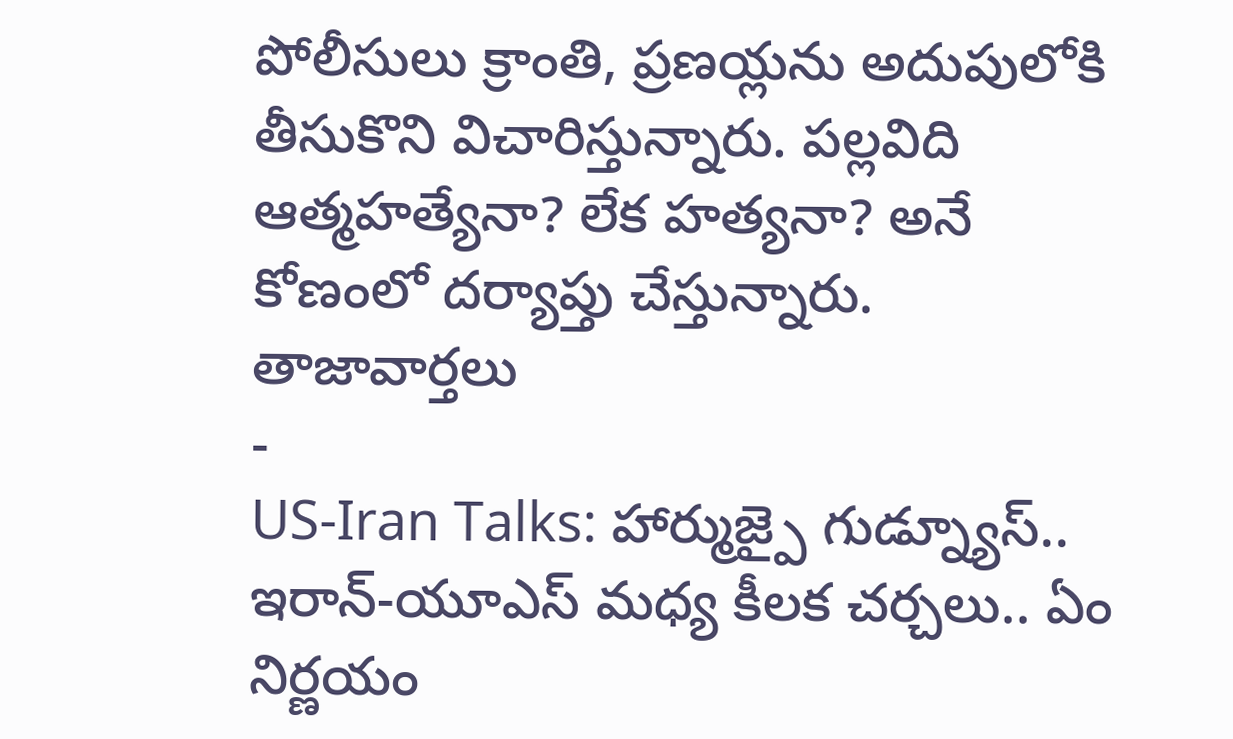పోలీసులు క్రాంతి, ప్రణయ్లను అదుపులోకి తీసుకొని విచారిస్తున్నారు. పల్లవిది ఆత్మహత్యేనా? లేక హత్యనా? అనే కోణంలో దర్యాప్తు చేస్తున్నారు.
తాజావార్తలు
-
US-Iran Talks: హార్ముజ్పై గుడ్న్యూస్.. ఇరాన్-యూఎస్ మధ్య కీలక చర్చలు.. ఏం నిర్ణయం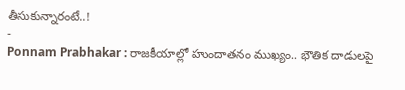తీసుకున్నారంటే..!
-
Ponnam Prabhakar : రాజకీయాల్లో హుందాతనం ముఖ్యం.. భౌతిక దాడులపై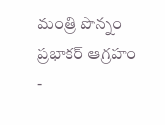మంత్రి పొన్నం ప్రభాకర్ ఆగ్రహం
-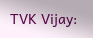TVK Vijay: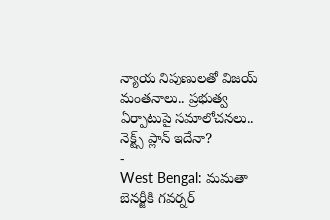న్యాయ నిపుణులతో విజయ్ మంతనాలు.. ప్రభుత్వ ఏర్పాటుపై సమాలోచనలు.. నెక్ట్స్ ప్లాన్ ఇదేనా?
-
West Bengal: మమతా బెనర్జీకి గవర్నర్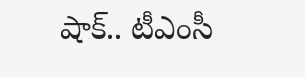షాక్.. టీఎంసీ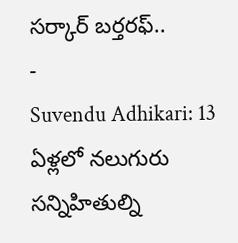సర్కార్ బర్తరఫ్..
-
Suvendu Adhikari: 13 ఏళ్లలో నలుగురు సన్నిహితుల్ని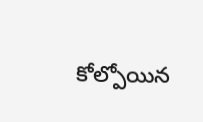కోల్పోయిన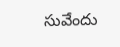సువేందు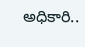అధికారి..